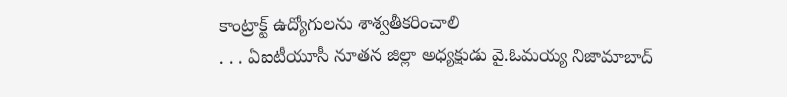కాంట్రాక్ట్ ఉద్యోగులను శాశ్వతీకరించాలి
. . . ఏఐటీయూసీ నూతన జిల్లా అధ్యక్షుడు వై.ఓమయ్య నిజామాబాద్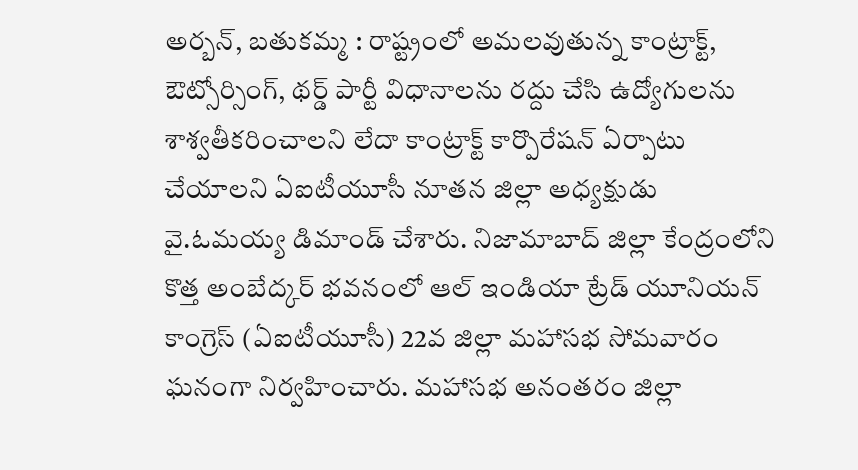అర్బన్, బతుకమ్మ : రాష్ట్రంలో అమలవుతున్న కాంట్రాక్ట్, ఔట్సోర్సింగ్, థర్డ్ పార్టీ విధానాలను రద్దు చేసి ఉద్యోగులను శాశ్వతీకరించాలని లేదా కాంట్రాక్ట్ కార్పొరేషన్ ఏర్పాటు చేయాలని ఏఐటీయూసీ నూతన జిల్లా అధ్యక్షుడు వై.ఓమయ్య డిమాండ్ చేశారు. నిజామాబాద్ జిల్లా కేంద్రంలోని కొత్త అంబేద్కర్ భవనంలో ఆల్ ఇండియా ట్రేడ్ యూనియన్ కాంగ్రెస్ (ఏఐటీయూసీ) 22వ జిల్లా మహాసభ సోమవారం ఘనంగా నిర్వహించారు. మహాసభ అనంతరం జిల్లా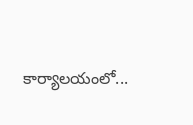కార్యాలయంలో...